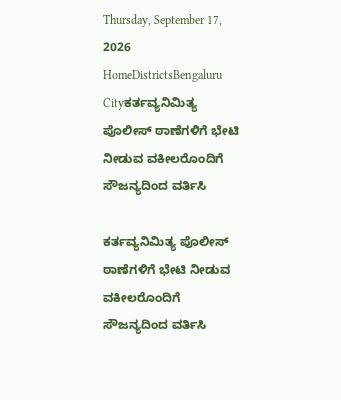Thursday, September 17, 2026
HomeDistrictsBengaluru Cityಕರ್ತವ್ಯನಿಮಿತ್ಯ ಪೊಲೀಸ್ ಠಾಣೆಗಳಿಗೆ ಭೇಟಿ ನೀಡುವ ವಕೀಲರೊಂದಿಗೆ ಸೌಜನ್ಯದಿಂದ ವರ್ತಿಸಿ

ಕರ್ತವ್ಯನಿಮಿತ್ಯ ಪೊಲೀಸ್ ಠಾಣೆಗಳಿಗೆ ಭೇಟಿ ನೀಡುವ ವಕೀಲರೊಂದಿಗೆ ಸೌಜನ್ಯದಿಂದ ವರ್ತಿಸಿ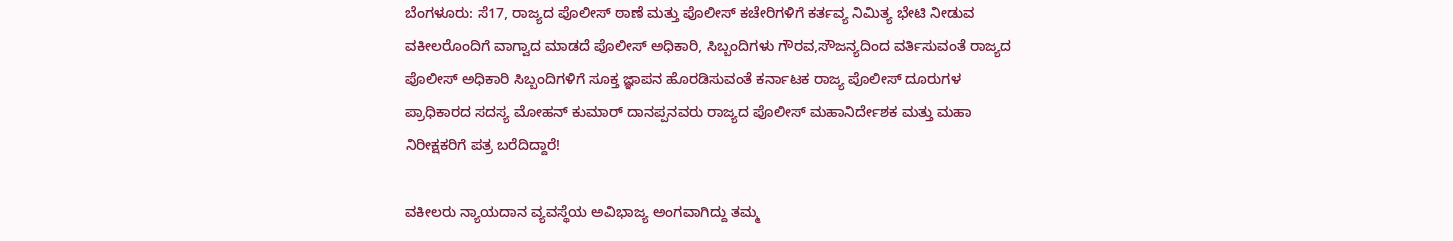ಬೆಂಗಳೂರು: ಸೆ17, ರಾಜ್ಯದ ಪೊಲೀಸ್ ಠಾಣೆ ಮತ್ತು ಪೊಲೀಸ್ ಕಚೇರಿಗಳಿಗೆ ಕರ್ತವ್ಯ ನಿಮಿತ್ಯ ಭೇಟಿ ನೀಡುವ ವಕೀಲರೊಂದಿಗೆ ವಾಗ್ವಾದ ಮಾಡದೆ ಪೊಲೀಸ್ ಅಧಿಕಾರಿ, ಸಿಬ್ಬಂದಿಗಳು ಗೌರವ,ಸೌಜನ್ಯದಿಂದ ವರ್ತಿಸುವಂತೆ ರಾಜ್ಯದ ಪೊಲೀಸ್ ಅಧಿಕಾರಿ ಸಿಬ್ಬಂದಿಗಳಿಗೆ ಸೂಕ್ತ ಜ್ಞಾಪನ ಹೊರಡಿಸುವಂತೆ ಕರ್ನಾಟಕ ರಾಜ್ಯ ಪೊಲೀಸ್ ದೂರುಗಳ ಪ್ರಾಧಿಕಾರದ ಸದಸ್ಯ ಮೋಹನ್ ಕುಮಾರ್ ದಾನಪ್ಪನವರು ರಾಜ್ಯದ ಪೊಲೀಸ್ ಮಹಾನಿರ್ದೇಶಕ ಮತ್ತು ಮಹಾ ನಿರೀಕ್ಷಕರಿಗೆ ಪತ್ರ ಬರೆದಿದ್ದಾರೆ!

ವಕೀಲರು ನ್ಯಾಯದಾನ ವ್ಯವಸ್ಥೆಯ ಅವಿಭಾಜ್ಯ ಅಂಗವಾಗಿದ್ದು ತಮ್ಮ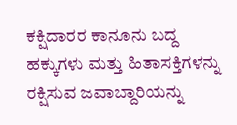ಕಕ್ಷಿದಾರರ ಕಾನೂನು ಬದ್ದ ಹಕ್ಕುಗಳು ಮತ್ತು ಹಿತಾಸಕ್ತಿಗಳನ್ನು ರಕ್ಷಿಸುವ ಜವಾಬ್ದಾರಿಯನ್ನು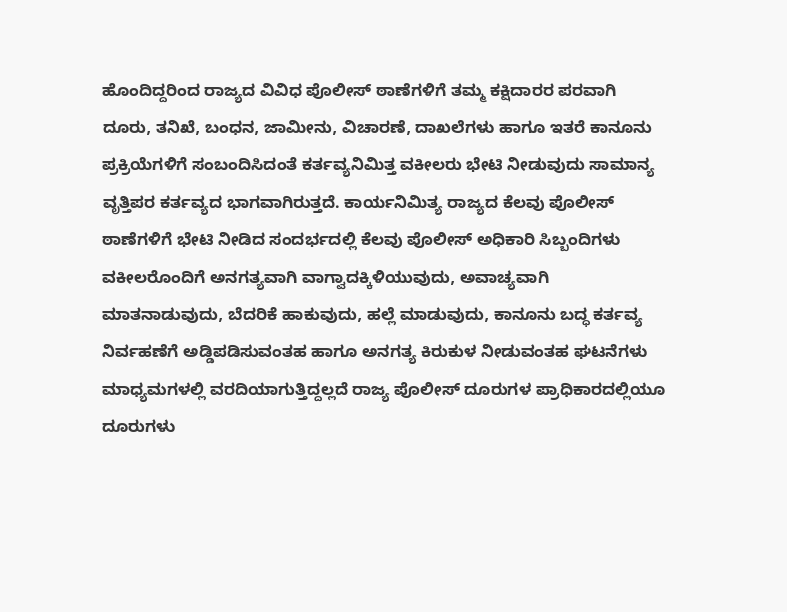ಹೊಂದಿದ್ದರಿಂದ ರಾಜ್ಯದ ವಿವಿಧ ಪೊಲೀಸ್ ಠಾಣೆಗಳಿಗೆ ತಮ್ಮ ಕಕ್ಷಿದಾರರ ಪರವಾಗಿ ದೂರು, ತನಿಖೆ, ಬಂಧನ, ಜಾಮೀನು, ವಿಚಾರಣೆ, ದಾಖಲೆಗಳು ಹಾಗೂ ಇತರೆ ಕಾನೂನು ಪ್ರಕ್ರಿಯೆಗಳಿಗೆ ಸಂಬಂದಿಸಿದಂತೆ ಕರ್ತವ್ಯನಿಮಿತ್ತ ವಕೀಲರು ಭೇಟಿ ನೀಡುವುದು ಸಾಮಾನ್ಯ ವೃತ್ತಿಪರ ಕರ್ತವ್ಯದ ಭಾಗವಾಗಿರುತ್ತದೆ. ಕಾರ್ಯನಿಮಿತ್ಯ ರಾಜ್ಯದ ಕೆಲವು ಪೊಲೀಸ್ ಠಾಣೆಗಳಿಗೆ ಭೇಟಿ ನೀಡಿದ ಸಂದರ್ಭದಲ್ಲಿ ಕೆಲವು ಪೊಲೀಸ್ ಅಧಿಕಾರಿ ಸಿಬ್ಬಂದಿಗಳು ವಕೀಲರೊಂದಿಗೆ ಅನಗತ್ಯವಾಗಿ ವಾಗ್ವಾದಕ್ಕಿಳಿಯುವುದು, ಅವಾಚ್ಯವಾಗಿ ಮಾತನಾಡುವುದು, ಬೆದರಿಕೆ ಹಾಕುವುದು, ಹಲ್ಲೆ ಮಾಡುವುದು, ಕಾನೂನು ಬದ್ಧ ಕರ್ತವ್ಯ ನಿರ್ವಹಣೆಗೆ ಅಡ್ಡಿಪಡಿಸುವಂತಹ ಹಾಗೂ ಅನಗತ್ಯ ಕಿರುಕುಳ ನೀಡುವಂತಹ ಘಟನೆಗಳು ಮಾಧ್ಯಮಗಳಲ್ಲಿ ವರದಿಯಾಗುತ್ತಿದ್ದಲ್ಲದೆ ರಾಜ್ಯ ಪೊಲೀಸ್ ದೂರುಗಳ ಪ್ರಾಧಿಕಾರದಲ್ಲಿಯೂ ದೂರುಗಳು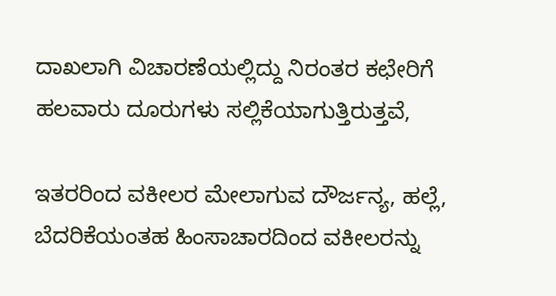ದಾಖಲಾಗಿ ವಿಚಾರಣೆಯಲ್ಲಿದ್ದು ನಿರಂತರ ಕಛೇರಿಗೆ ಹಲವಾರು ದೂರುಗಳು ಸಲ್ಲಿಕೆಯಾಗುತ್ತಿರುತ್ತವೆ,

ಇತರರಿಂದ ವಕೀಲರ ಮೇಲಾಗುವ ದೌರ್ಜನ್ಯ, ಹಲ್ಲೆ, ಬೆದರಿಕೆಯಂತಹ ಹಿಂಸಾಚಾರದಿಂದ ವಕೀಲರನ್ನು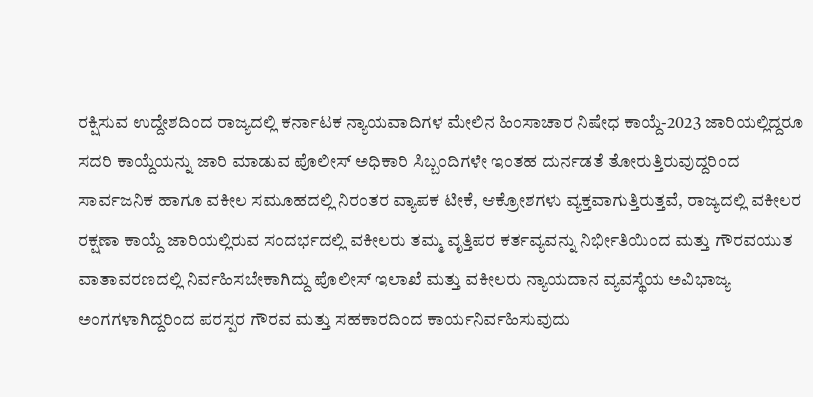ರಕ್ಷಿಸುವ ಉದ್ದೇಶದಿಂದ ರಾಜ್ಯದಲ್ಲಿ ಕರ್ನಾಟಕ ನ್ಯಾಯವಾದಿಗಳ ಮೇಲಿನ ಹಿಂಸಾಚಾರ ನಿಷೇಧ ಕಾಯ್ದೆ-2023 ಜಾರಿಯಲ್ಲಿದ್ದರೂ ಸದರಿ ಕಾಯ್ದೆಯನ್ನು ಜಾರಿ ಮಾಡುವ ಪೊಲೀಸ್ ಅಧಿಕಾರಿ ಸಿಬ್ಬಂದಿಗಳೇ ಇಂತಹ ದುರ್ನಡತೆ ತೋರುತ್ತಿರುವುದ್ದರಿಂದ ಸಾರ್ವಜನಿಕ ಹಾಗೂ ವಕೀಲ ಸಮೂಹದಲ್ಲಿ ನಿರಂತರ ವ್ಯಾಪಕ ಟೀಕೆ, ಆಕ್ರೋಶಗಳು ವ್ಯಕ್ತವಾಗುತ್ತಿರುತ್ತವೆ, ರಾಜ್ಯದಲ್ಲಿ ವಕೀಲರ ರಕ್ಷಣಾ ಕಾಯ್ದೆ ಜಾರಿಯಲ್ಲಿರುವ ಸಂದರ್ಭದಲ್ಲಿ ವಕೀಲರು ತಮ್ಮ ವೃತ್ತಿಪರ ಕರ್ತವ್ಯವನ್ನು ನಿರ್ಭೀತಿಯಿಂದ ಮತ್ತು ಗೌರವಯುತ ವಾತಾವರಣದಲ್ಲಿ ನಿರ್ವಹಿಸಬೇಕಾಗಿದ್ದು ಪೊಲೀಸ್ ಇಲಾಖೆ ಮತ್ತು ವಕೀಲರು ನ್ಯಾಯದಾನ ವ್ಯವಸ್ಥೆಯ ಅವಿಭಾಜ್ಯ ಅಂಗಗಳಾಗಿದ್ದರಿಂದ ಪರಸ್ಪರ ಗೌರವ ಮತ್ತು ಸಹಕಾರದಿಂದ ಕಾರ್ಯನಿರ್ವಹಿಸುವುದು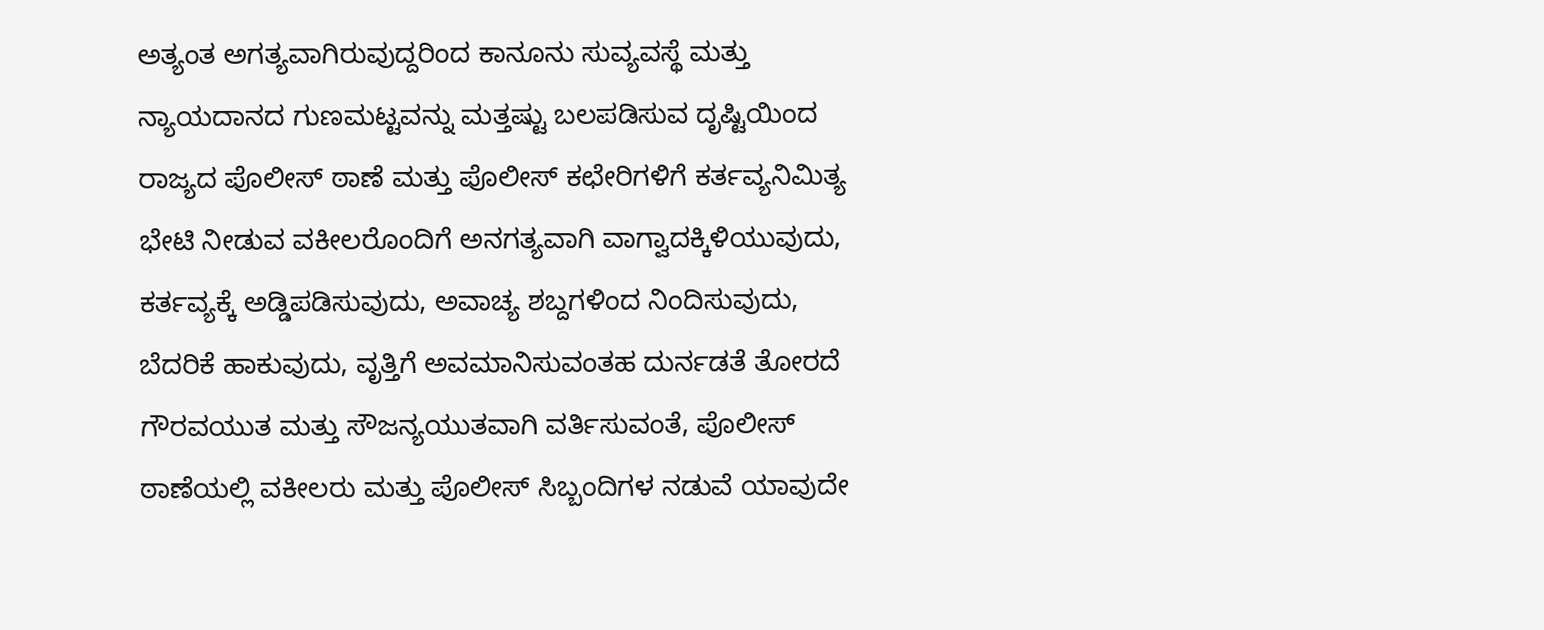ಅತ್ಯಂತ ಅಗತ್ಯವಾಗಿರುವುದ್ದರಿಂದ ಕಾನೂನು ಸುವ್ಯವಸ್ಥೆ ಮತ್ತು ನ್ಯಾಯದಾನದ ಗುಣಮಟ್ಟವನ್ನು ಮತ್ತಷ್ಟು ಬಲಪಡಿಸುವ ದೃಷ್ಟಿಯಿಂದ ರಾಜ್ಯದ ಪೊಲೀಸ್ ಠಾಣೆ ಮತ್ತು ಪೊಲೀಸ್ ಕಛೇರಿಗಳಿಗೆ ಕರ್ತವ್ಯನಿಮಿತ್ಯ ಭೇಟಿ ನೀಡುವ ವಕೀಲರೊಂದಿಗೆ ಅನಗತ್ಯವಾಗಿ ವಾಗ್ವಾದಕ್ಕಿಳಿಯುವುದು, ಕರ್ತವ್ಯಕ್ಕೆ ಅಡ್ಡಿಪಡಿಸುವುದು, ಅವಾಚ್ಯ ಶಬ್ದಗಳಿಂದ ನಿಂದಿಸುವುದು, ಬೆದರಿಕೆ ಹಾಕುವುದು, ವೃತ್ತಿಗೆ ಅವಮಾನಿಸುವಂತಹ ದುರ್ನಡತೆ ತೋರದೆ ಗೌರವಯುತ ಮತ್ತು ಸೌಜನ್ಯಯುತವಾಗಿ ವರ್ತಿಸುವಂತೆ, ಪೊಲೀಸ್ ಠಾಣೆಯಲ್ಲಿ ವಕೀಲರು ಮತ್ತು ಪೊಲೀಸ್ ಸಿಬ್ಬಂದಿಗಳ ನಡುವೆ ಯಾವುದೇ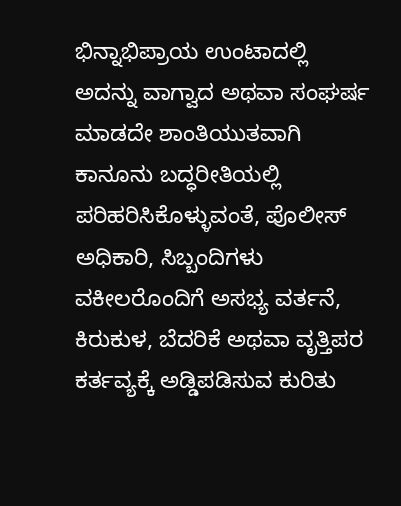ಭಿನ್ನಾಭಿಪ್ರಾಯ ಉಂಟಾದಲ್ಲಿ ಅದನ್ನು ವಾಗ್ವಾದ ಅಥವಾ ಸಂಘರ್ಷ ಮಾಡದೇ ಶಾಂತಿಯುತವಾಗಿ ಕಾನೂನು ಬದ್ಧರೀತಿಯಲ್ಲಿ ಪರಿಹರಿಸಿಕೊಳ್ಳುವಂತೆ, ಪೊಲೀಸ್ ಅಧಿಕಾರಿ, ಸಿಬ್ಬಂದಿಗಳು ವಕೀಲರೊಂದಿಗೆ ಅಸಭ್ಯ ವರ್ತನೆ, ಕಿರುಕುಳ, ಬೆದರಿಕೆ ಅಥವಾ ವೃತ್ತಿಪರ ಕರ್ತವ್ಯಕ್ಕೆ ಅಡ್ಡಿಪಡಿಸುವ ಕುರಿತು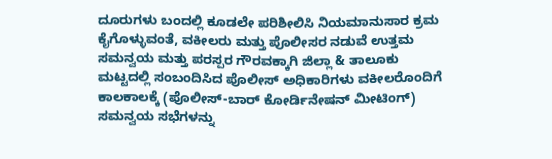ದೂರುಗಳು ಬಂದಲ್ಲಿ ಕೂಡಲೇ ಪರಿಶೀಲಿಸಿ ನಿಯಮಾನುಸಾರ ಕ್ರಮ ಕೈಗೊಳ್ಳುವಂತೆ, ವಕೀಲರು ಮತ್ತು ಪೊಲೀಸರ ನಡುವೆ ಉತ್ತಮ ಸಮನ್ವಯ ಮತ್ತು ಪರಸ್ಪರ ಗೌರವಕ್ಕಾಗಿ ಜಿಲ್ಲಾ & ತಾಲೂಕು ಮಟ್ಟದಲ್ಲಿ ಸಂಬಂದಿಸಿದ ಪೊಲೀಸ್ ಅಧಿಕಾರಿಗಳು ವಕೀಲರೊಂದಿಗೆ ಕಾಲಕಾಲಕ್ಕೆ (ಪೊಲೀಸ್-ಬಾರ್ ಕೋರ್ಡಿನೇಷನ್ ಮೀಟಿಂಗ್) ಸಮನ್ವಯ ಸಭೆಗಳನ್ನು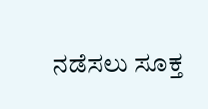ನಡೆಸಲು ಸೂಕ್ತ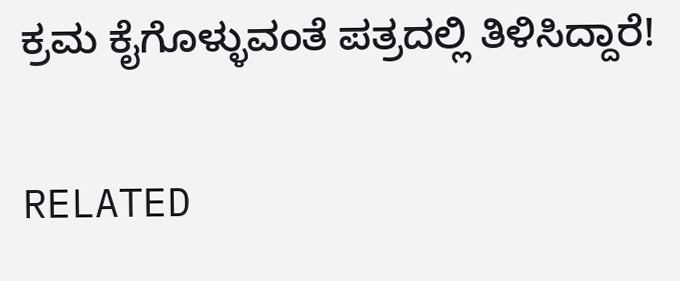ಕ್ರಮ ಕೈಗೊಳ್ಳುವಂತೆ ಪತ್ರದಲ್ಲಿ ತಿಳಿಸಿದ್ದಾರೆ!

RELATED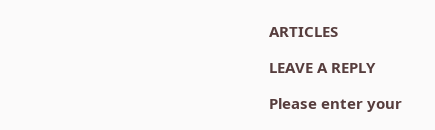ARTICLES

LEAVE A REPLY

Please enter your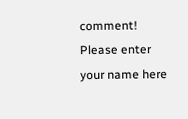comment!
Please enter your name here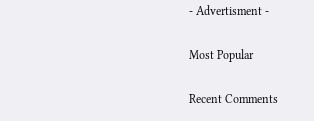- Advertisment -

Most Popular

Recent Comments